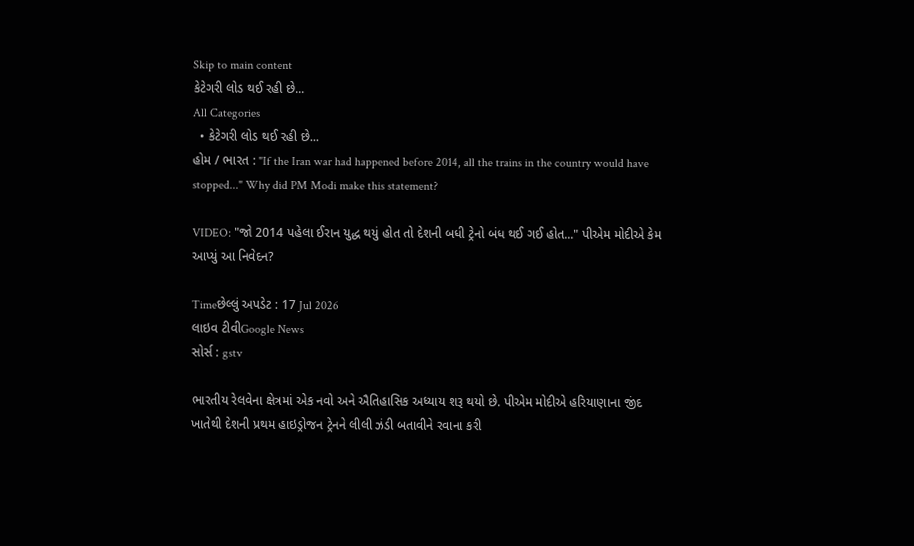Skip to main content
કેટેગરી લોડ થઈ રહી છે...
All Categories
  • કેટેગરી લોડ થઈ રહી છે...
હોમ / ભારત : "If the Iran war had happened before 2014, all the trains in the country would have stopped..." Why did PM Modi make this statement?

VIDEO: "જો 2014 પહેલા ઈરાન યુદ્ધ થયું હોત તો દેશની બધી ટ્રેનો બંધ થઈ ગઈ હોત..." પીએમ મોદીએ કેમ આપ્યું આ નિવેદન?

Timeછેલ્લું અપડેટ : 17 Jul 2026
લાઇવ ટીવીGoogle News
સોર્સ : gstv

ભારતીય રેલવેના ક્ષેત્રમાં એક નવો અને ઐતિહાસિક અધ્યાય શરૂ થયો છે. પીએમ મોદીએ હરિયાણાના જીંદ ખાતેથી દેશની પ્રથમ હાઇડ્રોજન ટ્રેનને લીલી ઝંડી બતાવીને રવાના કરી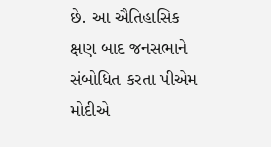છે. આ ઐતિહાસિક ક્ષણ બાદ જનસભાને સંબોધિત કરતા પીએમ મોદીએ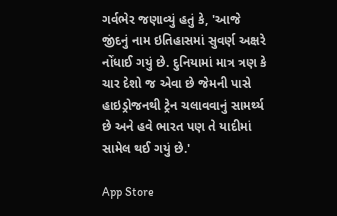ગર્વભેર જણાવ્યું હતું કે, 'આજે જીંદનું નામ ઇતિહાસમાં સુવર્ણ અક્ષરે નોંધાઈ ગયું છે. દુનિયામાં માત્ર ત્રણ કે ચાર દેશો જ એવા છે જેમની પાસે હાઇડ્રોજનથી ટ્રેન ચલાવવાનું સામર્થ્ય છે અને હવે ભારત પણ તે યાદીમાં સામેલ થઈ ગયું છે.'

App Store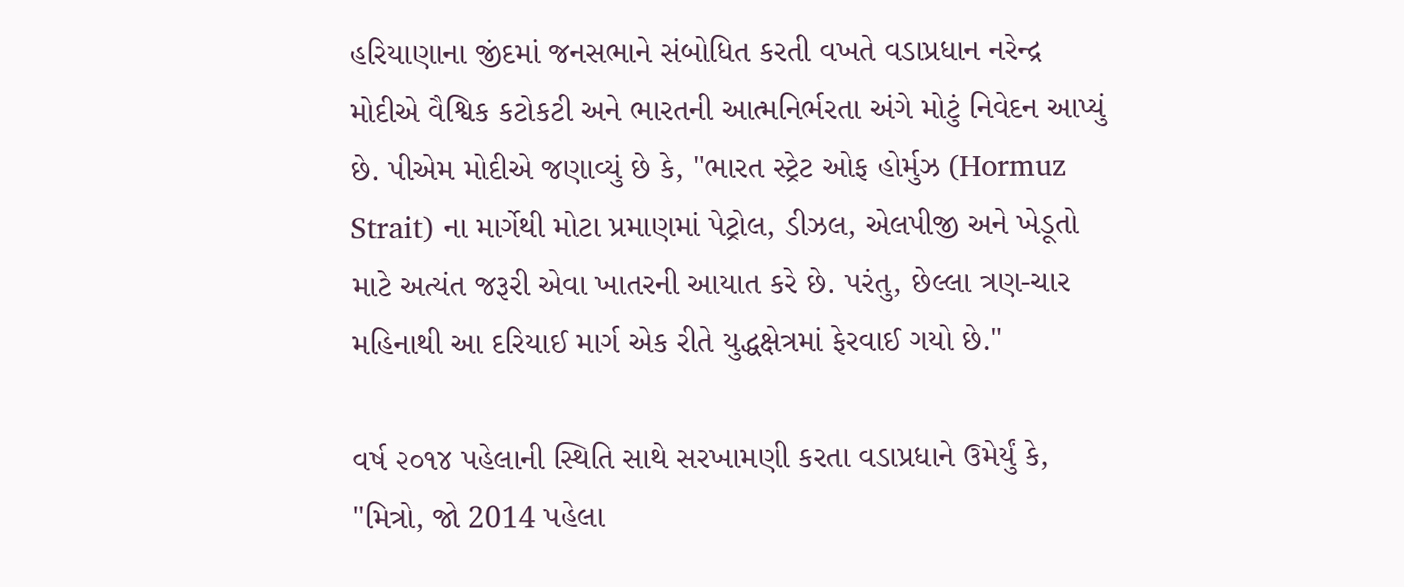હરિયાણાના જીંદમાં જનસભાને સંબોધિત કરતી વખતે વડાપ્રધાન નરેન્દ્ર મોદીએ વૈશ્વિક કટોકટી અને ભારતની આત્મનિર્ભરતા અંગે મોટું નિવેદન આપ્યું છે. પીએમ મોદીએ જણાવ્યું છે કે, "ભારત સ્ટ્રેટ ઓફ હોર્મુઝ (Hormuz Strait) ના માર્ગેથી મોટા પ્રમાણમાં પેટ્રોલ, ડીઝલ, એલપીજી અને ખેડૂતો માટે અત્યંત જરૂરી એવા ખાતરની આયાત કરે છે. પરંતુ, છેલ્લા ત્રણ-ચાર મહિનાથી આ દરિયાઈ માર્ગ એક રીતે યુદ્ધક્ષેત્રમાં ફેરવાઈ ગયો છે."

વર્ષ ૨૦૧૪ પહેલાની સ્થિતિ સાથે સરખામણી કરતા વડાપ્રધાને ઉમેર્યું કે, "મિત્રો, જો 2014 પહેલા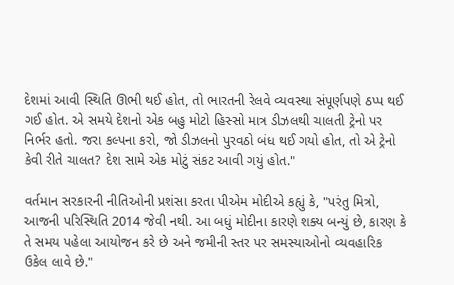દેશમાં આવી સ્થિતિ ઊભી થઈ હોત, તો ભારતની રેલવે વ્યવસ્થા સંપૂર્ણપણે ઠપ્પ થઈ ગઈ હોત. એ સમયે દેશનો એક બહુ મોટો હિસ્સો માત્ર ડીઝલથી ચાલતી ટ્રેનો પર નિર્ભર હતો. જરા કલ્પના કરો, જો ડીઝલનો પુરવઠો બંધ થઈ ગયો હોત, તો એ ટ્રેનો કેવી રીતે ચાલત? દેશ સામે એક મોટું સંકટ આવી ગયું હોત."

વર્તમાન સરકારની નીતિઓની પ્રશંસા કરતા પીએમ મોદીએ કહ્યું કે, "પરંતુ મિત્રો, આજની પરિસ્થિતિ 2014 જેવી નથી. આ બધું મોદીના કારણે શક્ય બન્યું છે, કારણ કે તે સમય પહેલા આયોજન કરે છે અને જમીની સ્તર પર સમસ્યાઓનો વ્યવહારિક ઉકેલ લાવે છે."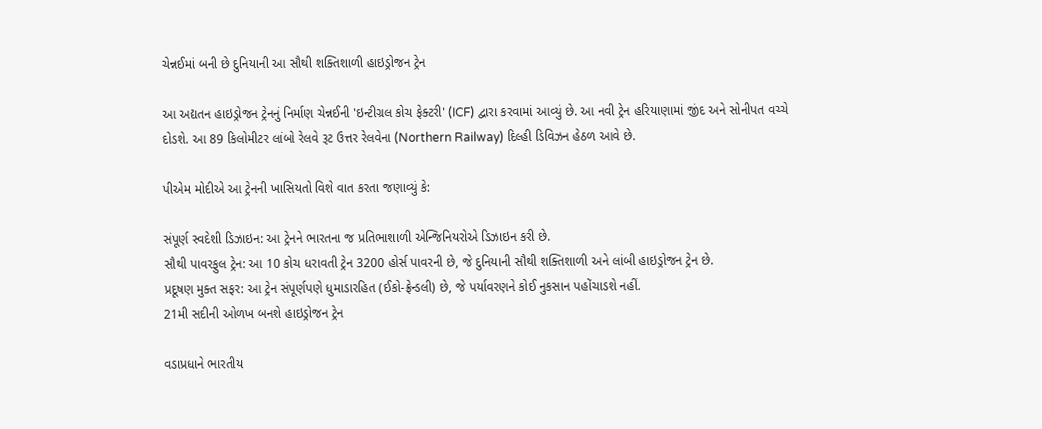ચેન્નઈમાં બની છે દુનિયાની આ સૌથી શક્તિશાળી હાઇડ્રોજન ટ્રેન

આ અદ્યતન હાઇડ્રોજન ટ્રેનનું નિર્માણ ચેન્નઈની 'ઇન્ટીગ્રલ કોચ ફેક્ટરી' (ICF) દ્વારા કરવામાં આવ્યું છે. આ નવી ટ્રેન હરિયાણામાં જીંદ અને સોનીપત વચ્ચે દોડશે. આ 89 કિલોમીટર લાંબો રેલવે રૂટ ઉત્તર રેલવેના (Northern Railway) દિલ્હી ડિવિઝન હેઠળ આવે છે.

પીએમ મોદીએ આ ટ્રેનની ખાસિયતો વિશે વાત કરતા જણાવ્યું કે:

સંપૂર્ણ સ્વદેશી ડિઝાઇન: આ ટ્રેનને ભારતના જ પ્રતિભાશાળી એન્જિનિયરોએ ડિઝાઇન કરી છે.
સૌથી પાવરફુલ ટ્રેન: આ 10 કોચ ધરાવતી ટ્રેન 3200 હોર્સ પાવરની છે, જે દુનિયાની સૌથી શક્તિશાળી અને લાંબી હાઇડ્રોજન ટ્રેન છે.
પ્રદૂષણ મુક્ત સફર: આ ટ્રેન સંપૂર્ણપણે ધુમાડારહિત (ઈકો-ફ્રેન્ડલી) છે, જે પર્યાવરણને કોઈ નુકસાન પહોંચાડશે નહીં.
21મી સદીની ઓળખ બનશે હાઇડ્રોજન ટ્રેન

વડાપ્રધાને ભારતીય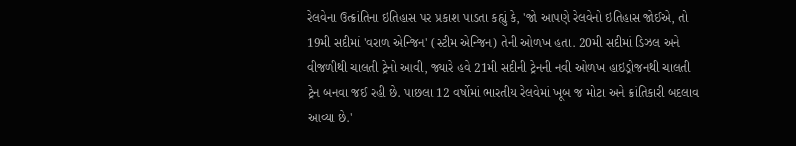રેલવેના ઉત્ક્રાંતિના ઇતિહાસ પર પ્રકાશ પાડતા કહ્યું કે, 'જો આપણે રેલવેનો ઇતિહાસ જોઈએ, તો 19મી સદીમાં 'વરાળ એન્જિન' (સ્ટીમ એન્જિન) તેની ઓળખ હતા. 20મી સદીમાં ડિઝલ અને વીજળીથી ચાલતી ટ્રેનો આવી, જ્યારે હવે 21મી સદીની ટ્રેનની નવી ઓળખ હાઇડ્રોજનથી ચાલતી ટ્રેન બનવા જઈ રહી છે. પાછલા 12 વર્ષોમાં ભારતીય રેલવેમાં ખૂબ જ મોટા અને ક્રાંતિકારી બદલાવ આવ્યા છે.'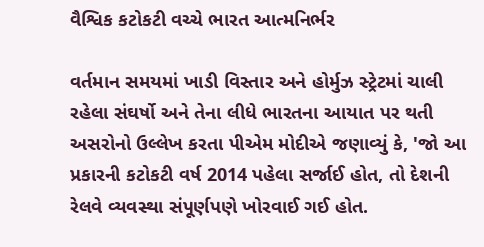વૈશ્વિક કટોકટી વચ્ચે ભારત આત્મનિર્ભર

વર્તમાન સમયમાં ખાડી વિસ્તાર અને હોર્મુઝ સ્ટ્રેટમાં ચાલી રહેલા સંઘર્ષો અને તેના લીધે ભારતના આયાત પર થતી અસરોનો ઉલ્લેખ કરતા પીએમ મોદીએ જણાવ્યું કે, 'જો આ પ્રકારની કટોકટી વર્ષ 2014 પહેલા સર્જાઈ હોત, તો દેશની રેલવે વ્યવસ્થા સંપૂર્ણપણે ખોરવાઈ ગઈ હોત.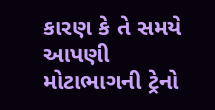કારણ કે તે સમયે આપણી મોટાભાગની ટ્રેનો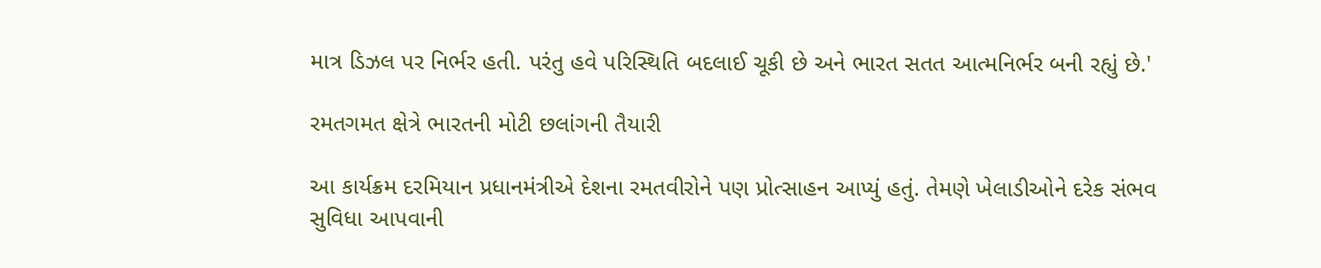માત્ર ડિઝલ પર નિર્ભર હતી. પરંતુ હવે પરિસ્થિતિ બદલાઈ ચૂકી છે અને ભારત સતત આત્મનિર્ભર બની રહ્યું છે.'

રમતગમત ક્ષેત્રે ભારતની મોટી છલાંગની તૈયારી

આ કાર્યક્રમ દરમિયાન પ્રધાનમંત્રીએ દેશના રમતવીરોને પણ પ્રોત્સાહન આપ્યું હતું. તેમણે ખેલાડીઓને દરેક સંભવ સુવિધા આપવાની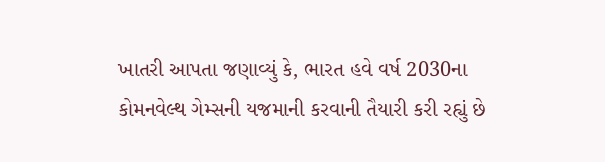ખાતરી આપતા જણાવ્યું કે, ભારત હવે વર્ષ 2030ના કોમનવેલ્થ ગેમ્સની યજમાની કરવાની તૈયારી કરી રહ્યું છે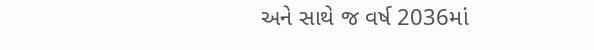અને સાથે જ વર્ષ 2036માં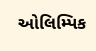ઓલિમ્પિક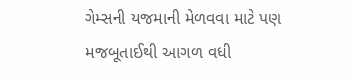ગેમ્સની યજમાની મેળવવા માટે પણ મજબૂતાઈથી આગળ વધી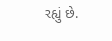રહ્યું છે.